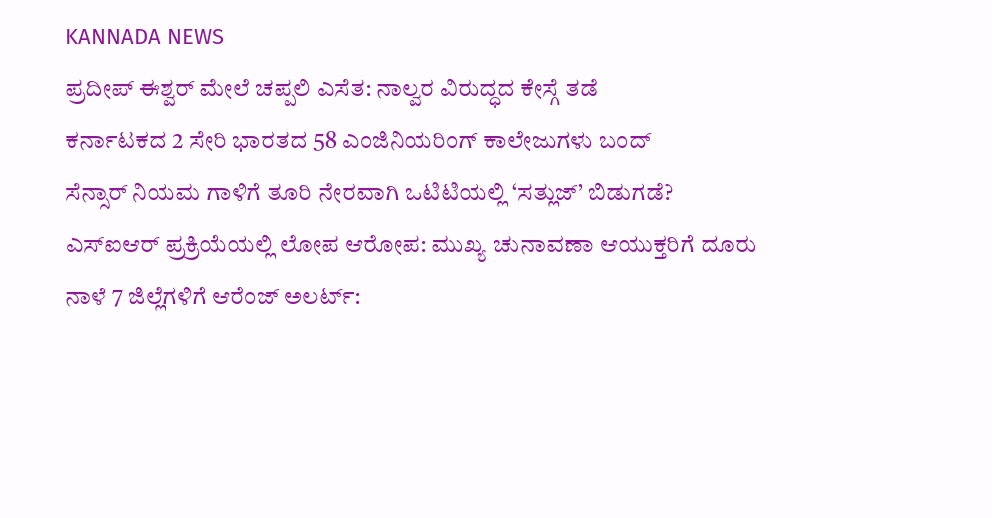KANNADA NEWS
ಪ್ರದೀಪ್ ಈಶ್ವರ್ ಮೇಲೆ ಚಪ್ಪಲಿ ಎಸೆತ: ನಾಲ್ವರ ವಿರುದ್ಧದ ಕೇಸ್ಗೆ ತಡೆ
ಕರ್ನಾಟಕದ 2 ಸೇರಿ ಭಾರತದ 58 ಎಂಜಿನಿಯರಿಂಗ್ ಕಾಲೇಜುಗಳು ಬಂದ್
ಸೆನ್ಸಾರ್ ನಿಯಮ ಗಾಳಿಗೆ ತೂರಿ ನೇರವಾಗಿ ಒಟಿಟಿಯಲ್ಲಿ ‘ಸತ್ಲುಜ್’ ಬಿಡುಗಡೆ?
ಎಸ್ಐಆರ್ ಪ್ರಕ್ರಿಯೆಯಲ್ಲಿ ಲೋಪ ಆರೋಪ: ಮುಖ್ಯ ಚುನಾವಣಾ ಆಯುಕ್ತರಿಗೆ ದೂರು
ನಾಳೆ 7 ಜಿಲ್ಲೆಗಳಿಗೆ ಆರೆಂಜ್ ಅಲರ್ಟ್: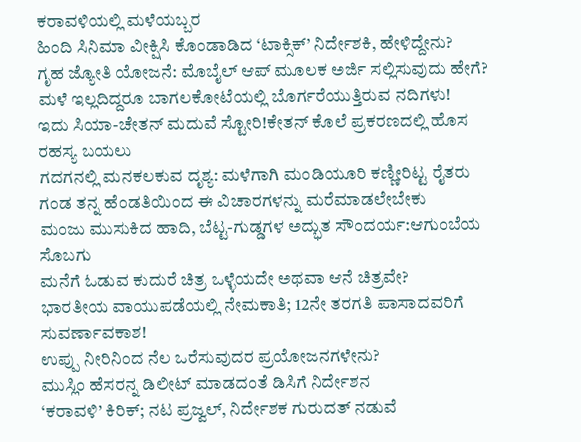ಕರಾವಳಿಯಲ್ಲಿ ಮಳೆಯಬ್ಬರ
ಹಿಂದಿ ಸಿನಿಮಾ ವೀಕ್ಷಿಸಿ ಕೊಂಡಾಡಿದ ‘ಟಾಕ್ಸಿಕ್’ ನಿರ್ದೇಶಕಿ, ಹೇಳಿದ್ದೇನು?
ಗೃಹ ಜ್ಯೋತಿ ಯೋಜನೆ: ಮೊಬೈಲ್ ಆಪ್ ಮೂಲಕ ಅರ್ಜಿ ಸಲ್ಲಿಸುವುದು ಹೇಗೆ?
ಮಳೆ ಇಲ್ಲದಿದ್ದರೂ ಬಾಗಲಕೋಟೆಯಲ್ಲಿ ಬೊರ್ಗರೆಯುತ್ತಿರುವ ನದಿಗಳು!
ಇದು ಸಿಯಾ-ಚೇತನ್ ಮದುವೆ ಸ್ಟೋರಿ!ಕೇತನ್ ಕೊಲೆ ಪ್ರಕರಣದಲ್ಲಿ ಹೊಸ ರಹಸ್ಯ ಬಯಲು
ಗದಗನಲ್ಲಿ ಮನಕಲಕುವ ದೃಶ್ಯ: ಮಳೆಗಾಗಿ ಮಂಡಿಯೂರಿ ಕಣ್ಣೀರಿಟ್ಟ ರೈತರು
ಗಂಡ ತನ್ನ ಹೆಂಡತಿಯಿಂದ ಈ ವಿಚಾರಗಳನ್ನು ಮರೆಮಾಡಲೇಬೇಕು
ಮಂಜು ಮುಸುಕಿದ ಹಾದಿ, ಬೆಟ್ಟ-ಗುಡ್ಡಗಳ ಅದ್ಭುತ ಸೌಂದರ್ಯ:ಆಗುಂಬೆಯ ಸೊಬಗು
ಮನೆಗೆ ಓಡುವ ಕುದುರೆ ಚಿತ್ರ ಒಳ್ಳೆಯದೇ ಅಥವಾ ಆನೆ ಚಿತ್ರವೇ?
ಭಾರತೀಯ ವಾಯುಪಡೆಯಲ್ಲಿ ನೇಮಕಾತಿ; 12ನೇ ತರಗತಿ ಪಾಸಾದವರಿಗೆ ಸುವರ್ಣಾವಕಾಶ!
ಉಪ್ಪು ನೀರಿನಿಂದ ನೆಲ ಒರೆಸುವುದರ ಪ್ರಯೋಜನಗಳೇನು?
ಮುಸ್ಲಿಂ ಹೆಸರನ್ನ ಡಿಲೀಟ್ ಮಾಡದಂತೆ ಡಿಸಿಗೆ ನಿರ್ದೇಶನ
‘ಕರಾವಳಿ’ ಕಿರಿಕ್; ನಟ ಪ್ರಜ್ವಲ್, ನಿರ್ದೇಶಕ ಗುರುದತ್ ನಡುವೆ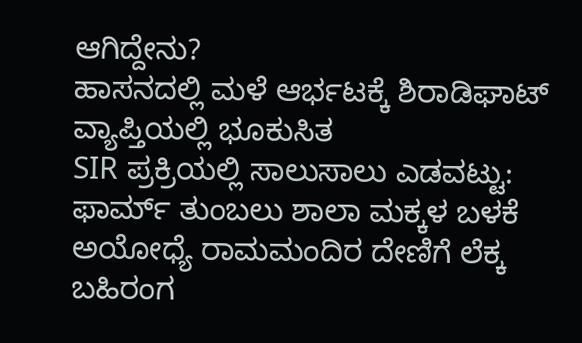ಆಗಿದ್ದೇನು?
ಹಾಸನದಲ್ಲಿ ಮಳೆ ಆರ್ಭಟಕ್ಕೆ ಶಿರಾಡಿಘಾಟ್ ವ್ಯಾಪ್ತಿಯಲ್ಲಿ ಭೂಕುಸಿತ
SIR ಪ್ರಕ್ರಿಯಲ್ಲಿ ಸಾಲುಸಾಲು ಎಡವಟ್ಟು: ಫಾರ್ಮ್ ತುಂಬಲು ಶಾಲಾ ಮಕ್ಕಳ ಬಳಕೆ
ಅಯೋಧ್ಯೆ ರಾಮಮಂದಿರ ದೇಣಿಗೆ ಲೆಕ್ಕ ಬಹಿರಂಗ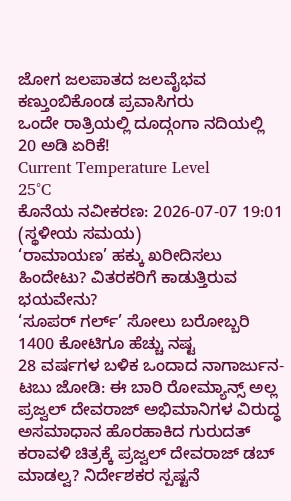ಜೋಗ ಜಲಪಾತದ ಜಲವೈಭವ ಕಣ್ತುಂಬಿಕೊಂಡ ಪ್ರವಾಸಿಗರು
ಒಂದೇ ರಾತ್ರಿಯಲ್ಲಿ ದೂದ್ಗಂಗಾ ನದಿಯಲ್ಲಿ 20 ಅಡಿ ಏರಿಕೆ!
Current Temperature Level
25°C
ಕೊನೆಯ ನವೀಕರಣ: 2026-07-07 19:01 (ಸ್ಥಳೀಯ ಸಮಯ)
‘ರಾಮಾಯಣ’ ಹಕ್ಕು ಖರೀದಿಸಲು ಹಿಂದೇಟು? ವಿತರಕರಿಗೆ ಕಾಡುತ್ತಿರುವ ಭಯವೇನು?
‘ಸೂಪರ್ ಗರ್ಲ್’ ಸೋಲು ಬರೋಬ್ಬರಿ 1400 ಕೋಟಿಗೂ ಹೆಚ್ಚು ನಷ್ಟ
28 ವರ್ಷಗಳ ಬಳಿಕ ಒಂದಾದ ನಾಗಾರ್ಜುನ-ಟಬು ಜೋಡಿ: ಈ ಬಾರಿ ರೋಮ್ಯಾನ್ಸ್ ಅಲ್ಲ
ಪ್ರಜ್ವಲ್ ದೇವರಾಜ್ ಅಭಿಮಾನಿಗಳ ವಿರುದ್ಧ ಅಸಮಾಧಾನ ಹೊರಹಾಕಿದ ಗುರುದತ್
ಕರಾವಳಿ ಚಿತ್ರಕ್ಕೆ ಪ್ರಜ್ವಲ್ ದೇವರಾಜ್ ಡಬ್ ಮಾಡಲ್ವ? ನಿರ್ದೇಶಕರ ಸ್ಪಷ್ಟನೆ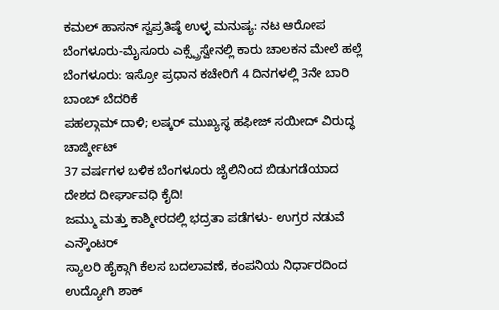ಕಮಲ್ ಹಾಸನ್ ಸ್ವಪ್ರತಿಷ್ಠೆ ಉಳ್ಳ ಮನುಷ್ಯ: ನಟ ಆರೋಪ
ಬೆಂಗಳೂರು-ಮೈಸೂರು ಎಕ್ಸ್ಪ್ರೆಸ್ವೇನಲ್ಲಿ ಕಾರು ಚಾಲಕನ ಮೇಲೆ ಹಲ್ಲೆ
ಬೆಂಗಳೂರು: ಇಸ್ರೋ ಪ್ರಧಾನ ಕಚೇರಿಗೆ 4 ದಿನಗಳಲ್ಲಿ 3ನೇ ಬಾರಿ ಬಾಂಬ್ ಬೆದರಿಕೆ
ಪಹಲ್ಗಾಮ್ ದಾಳಿ; ಲಷ್ಕರ್ ಮುಖ್ಯಸ್ಥ ಹಫೀಜ್ ಸಯೀದ್ ವಿರುದ್ಧ ಚಾರ್ಜ್ಶೀಟ್
37 ವರ್ಷಗಳ ಬಳಿಕ ಬೆಂಗಳೂರು ಜೈಲಿನಿಂದ ಬಿಡುಗಡೆಯಾದ ದೇಶದ ದೀರ್ಘಾವಧಿ ಕೈದಿ!
ಜಮ್ಮು ಮತ್ತು ಕಾಶ್ಮೀರದಲ್ಲಿ ಭದ್ರತಾ ಪಡೆಗಳು- ಉಗ್ರರ ನಡುವೆ ಎನ್ಕೌಂಟರ್
ಸ್ಯಾಲರಿ ಹೈಕ್ಗಾಗಿ ಕೆಲಸ ಬದಲಾವಣೆ, ಕಂಪನಿಯ ನಿರ್ಧಾರದಿಂದ ಉದ್ಯೋಗಿ ಶಾಕ್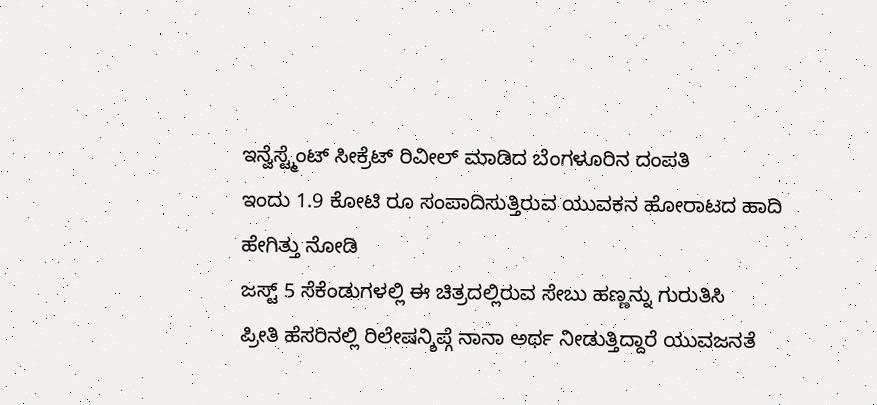ಇನ್ವೆಸ್ಟ್ಮೆಂಟ್ ಸೀಕ್ರೆಟ್ ರಿವೀಲ್ ಮಾಡಿದ ಬೆಂಗಳೂರಿನ ದಂಪತಿ
ಇಂದು 1.9 ಕೋಟಿ ರೂ ಸಂಪಾದಿಸುತ್ತಿರುವ ಯುವಕನ ಹೋರಾಟದ ಹಾದಿ ಹೇಗಿತ್ತು ನೋಡಿ
ಜಸ್ಟ್ 5 ಸೆಕೆಂಡುಗಳಲ್ಲಿ ಈ ಚಿತ್ರದಲ್ಲಿರುವ ಸೇಬು ಹಣ್ಣನ್ನು ಗುರುತಿಸಿ
ಪ್ರೀತಿ ಹೆಸರಿನಲ್ಲಿ ರಿಲೇಷನ್ಶಿಪ್ಗೆ ನಾನಾ ಅರ್ಥ ನೀಡುತ್ತಿದ್ದಾರೆ ಯುವಜನತೆ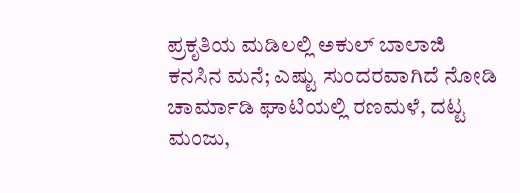ಪ್ರಕೃತಿಯ ಮಡಿಲಲ್ಲಿ ಅಕುಲ್ ಬಾಲಾಜಿ ಕನಸಿನ ಮನೆ; ಎಷ್ಟು ಸುಂದರವಾಗಿದೆ ನೋಡಿ
ಚಾರ್ಮಾಡಿ ಘಾಟಿಯಲ್ಲಿ ರಣಮಳೆ, ದಟ್ಟ ಮಂಜು,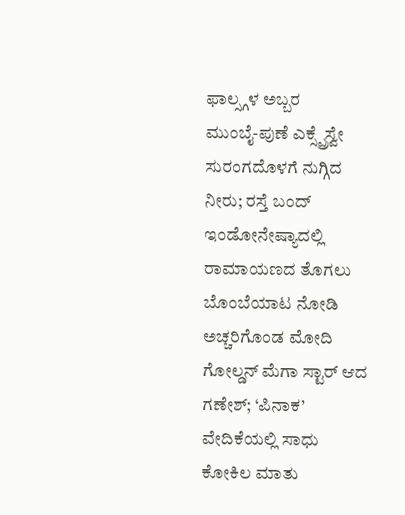ಫಾಲ್ಸ್ಗಳ ಅಬ್ಬರ
ಮುಂಬೈ-ಪುಣೆ ಎಕ್ಸ್ಪ್ರೆಸ್ವೇ ಸುರಂಗದೊಳಗೆ ನುಗ್ಗಿದ ನೀರು; ರಸ್ತೆ ಬಂದ್
ಇಂಡೋನೇಷ್ಯಾದಲ್ಲಿ ರಾಮಾಯಣದ ತೊಗಲು ಬೊಂಬೆಯಾಟ ನೋಡಿ ಅಚ್ಚರಿಗೊಂಡ ಮೋದಿ
ಗೋಲ್ಡನ್ ಮೆಗಾ ಸ್ಟಾರ್ ಆದ ಗಣೇಶ್; ‘ಪಿನಾಕ’ ವೇದಿಕೆಯಲ್ಲಿ ಸಾಧು ಕೋಕಿಲ ಮಾತು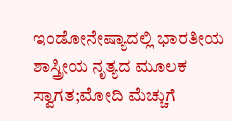ಇಂಡೋನೇಷ್ಯಾದಲ್ಲಿ ಭಾರತೀಯ ಶಾಸ್ತ್ರೀಯ ನೃತ್ಯದ ಮೂಲಕ ಸ್ವಾಗತ;ಮೋದಿ ಮೆಚ್ಚುಗೆ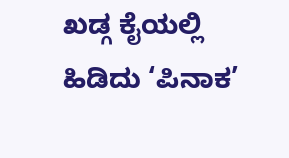ಖಡ್ಗ ಕೈಯಲ್ಲಿ ಹಿಡಿದು ‘ಪಿನಾಕ’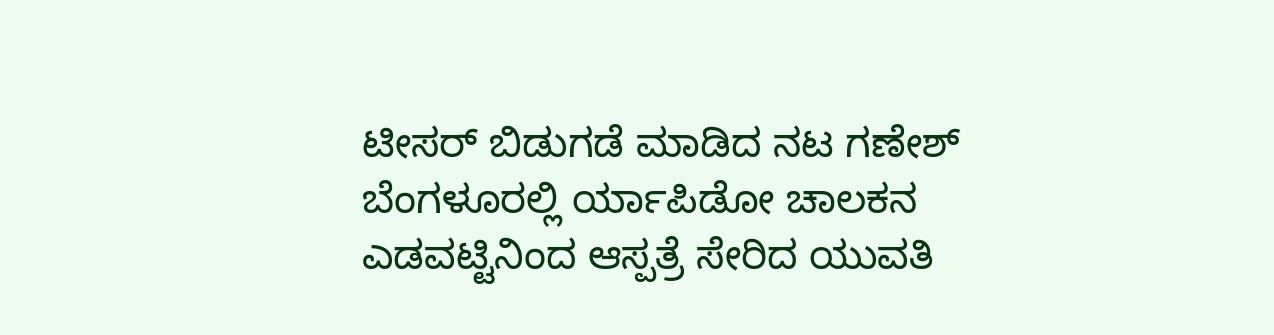ಟೀಸರ್ ಬಿಡುಗಡೆ ಮಾಡಿದ ನಟ ಗಣೇಶ್
ಬೆಂಗಳೂರಲ್ಲಿ ರ್ಯಾಪಿಡೋ ಚಾಲಕನ ಎಡವಟ್ಟಿನಿಂದ ಆಸ್ಪತ್ರೆ ಸೇರಿದ ಯುವತಿ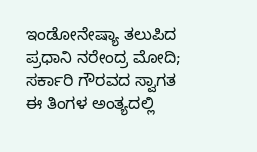ಇಂಡೋನೇಷ್ಯಾ ತಲುಪಿದ ಪ್ರಧಾನಿ ನರೇಂದ್ರ ಮೋದಿ; ಸರ್ಕಾರಿ ಗೌರವದ ಸ್ವಾಗತ
ಈ ತಿಂಗಳ ಅಂತ್ಯದಲ್ಲಿ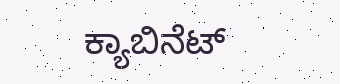ಕ್ಯಾಬಿನೆಟ್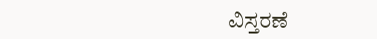ವಿಸ್ತರಣೆ